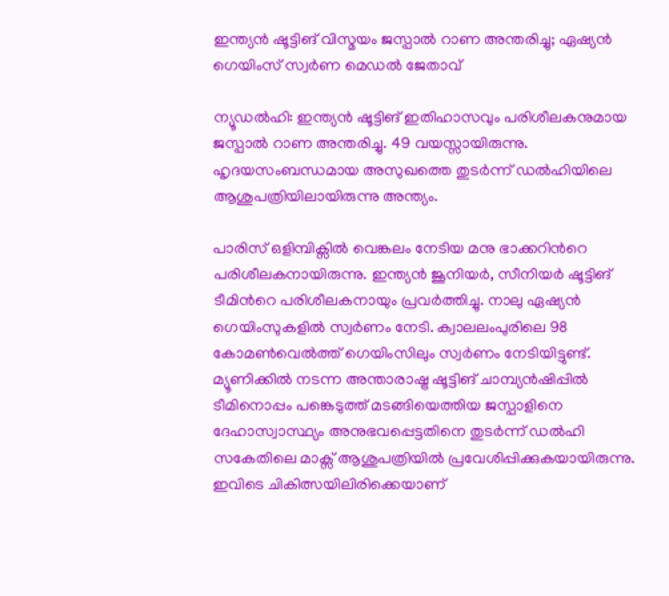ഇന്ത്യൻ ഷൂട്ടിങ് വിസ്മയം ജസ്പാൽ റാണ അന്തരിച്ചു; ഏഷ്യൻ ഗെയിംസ് സ്വർണ മെഡൽ ജേതാവ്

ന്യൂഡൽഹി: ഇന്ത്യൻ ഷൂട്ടിങ് ഇതിഹാസവും പരിശീലകനുമായ ജസ്പാൽ റാണ അന്തരിച്ചു. 49 വയസ്സായിരുന്നു. ഹൃദയസംബന്ധമായ അസുഖത്തെ തുടർന്ന് ഡൽഹിയിലെ ആശുപത്രിയിലായിരുന്നു അന്ത്യം.

പാരിസ് ഒളിമ്പിക്സിൽ വെങ്കലം നേടിയ മനു ഭാക്കറിന്‍റെ പരിശീലകനായിരുന്നു. ഇന്ത്യൻ ജൂനിയർ, സീനിയർ ഷൂട്ടിങ് ടീമിന്‍റെ പരിശീലകനായും പ്രവർത്തിച്ചു. നാലു ഏഷ്യൻ ഗെയിംസുകളിൽ സ്വർണം നേടി. ക്വാലലംപുരിലെ 98 കോമൺവെൽത്ത് ഗെയിംസിലും സ്വർണം നേടിയിട്ടുണ്ട്. മ്യൂണിക്കിൽ നടന്ന അന്താരാഷ്ട്ര ഷൂട്ടിങ് ചാമ്പ്യൻഷിപ്പിൽ ടീമിനൊപ്പം പങ്കെടുത്ത് മടങ്ങിയെത്തിയ ജസ്പാളിനെ ദേഹാസ്വാസ്ഥ്യം അനുഭവപ്പെട്ടതിനെ തുടർന്ന് ഡൽഹി സകേതിലെ മാക്സ് ആശുപത്രിയിൽ പ്രവേശിപ്പിക്കുകയായിരുന്നു. ഇവിടെ ചികിത്സയിലിരിക്കെയാണ്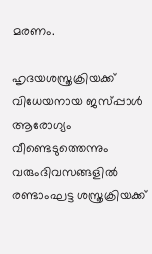മരണം.

ഹൃദയശസ്ത്രക്രിയക്ക് വിധേയനായ ജസ്പ്പാൾ ആരോഗ്യം വീണ്ടെടുത്തെന്നും വരുംദിവസങ്ങളിൽ രണ്ടാംഘട്ട ശസ്ത്രക്രിയക്ക്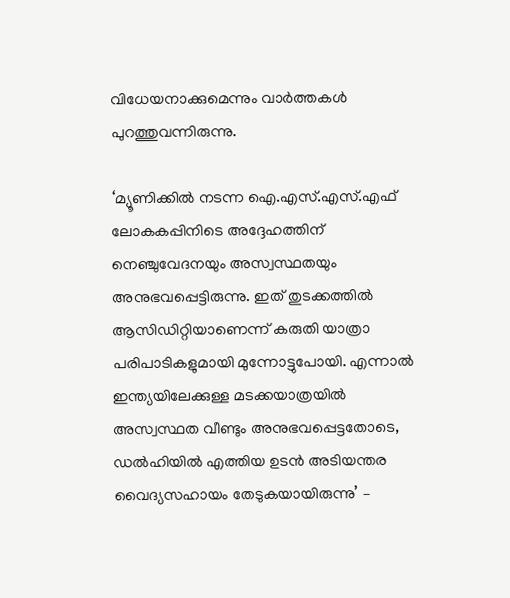വിധേയനാക്കുമെന്നും വാർത്തകൾ പുറത്തുവന്നിരുന്നു.

‘മ്യൂണിക്കിൽ നടന്ന ഐ.എസ്.എസ്.എഫ് ലോകകപ്പിനിടെ അദ്ദേഹത്തിന് നെഞ്ചുവേദനയും അസ്വസ്ഥതയും അനുഭവപ്പെട്ടിരുന്നു. ഇത് തുടക്കത്തിൽ ആസിഡിറ്റിയാണെന്ന് കരുതി യാത്രാ പരിപാടികളുമായി മുന്നോട്ടുപോയി. എന്നാൽ ഇന്ത്യയിലേക്കുള്ള മടക്കയാത്രയിൽ അസ്വസ്ഥത വീണ്ടും അനുഭവപ്പെട്ടതോടെ, ഡൽഹിയിൽ എത്തിയ ഉടൻ അടിയന്തര വൈദ്യസഹായം തേടുകയായിരുന്നു’ –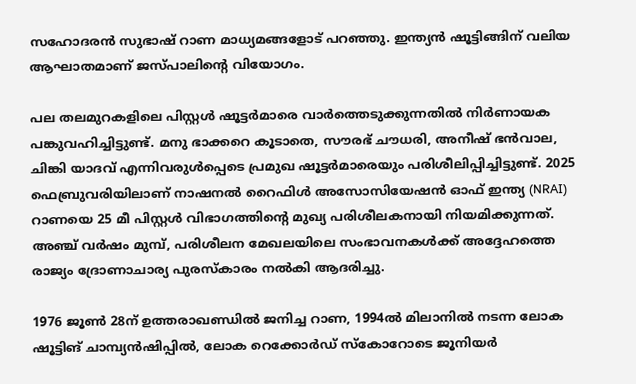സഹോദരൻ സുഭാഷ് റാണ മാധ്യമങ്ങളോട് പറഞ്ഞു. ഇന്ത്യൻ ഷൂട്ടിങ്ങിന് വലിയ ആഘാതമാണ് ജസ്പാലിന്‍റെ വിയോഗം.

പല തലമുറകളിലെ പിസ്റ്റൾ ഷൂട്ടർമാരെ വാർത്തെടുക്കുന്നതിൽ നിർണായക പങ്കുവഹിച്ചിട്ടുണ്ട്. മനു ഭാക്കറെ കൂടാതെ, സൗരഭ് ചൗധരി, അനീഷ് ഭൻവാല, ചിങ്കി യാദവ് എന്നിവരുൾപ്പെടെ പ്രമുഖ ഷൂട്ടർമാരെയും പരിശീലിപ്പിച്ചിട്ടുണ്ട്. 2025 ഫെബ്രുവരിയിലാണ് നാഷനൽ റൈഫിൾ അസോസിയേഷൻ ഓഫ് ഇന്ത്യ (NRAI) റാണയെ 25 മീ പിസ്റ്റൾ വിഭാഗത്തിന്റെ മുഖ്യ പരിശീലകനായി നിയമിക്കുന്നത്. അഞ്ച് വർഷം മുമ്പ്, പരിശീലന മേഖലയിലെ സംഭാവനകൾക്ക് അദ്ദേഹത്തെ രാജ്യം ദ്രോണാചാര്യ പുരസ്കാരം നൽകി ആദരിച്ചു.

1976 ജൂൺ 28ന് ഉത്തരാഖണ്ഡിൽ ജനിച്ച റാണ, 1994ൽ മിലാനിൽ നടന്ന ലോക ഷൂട്ടിങ് ചാമ്പ്യൻഷിപ്പിൽ, ലോക റെക്കോർഡ് സ്കോറോടെ ജൂനിയർ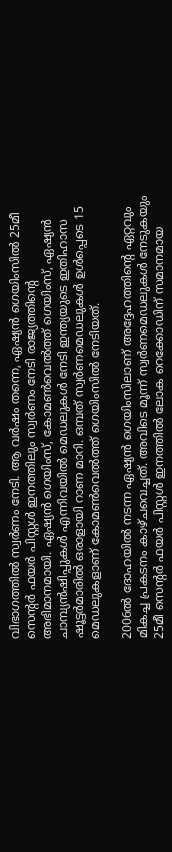വിഭാഗത്തിൽ സ്വർണം നേടി. ആ വർഷം തന്നെ, ഏഷ്യൻ ഗെയിംസിൽ 25മീ സെന്റർ ഫയർ പിസ്റ്റൾ ഇനത്തിലും സ്വർണം നേടി രാജ്യത്തിന്‍റെ അഭിമാനമായി. ഏഷ്യൻ ഗെയിംസ്, കോമൺവെൽത്ത് ഗെയിംസ്, ഏഷ്യൻ ചാമ്പ്യൻഷിപ്പുകൾ എന്നിവയിൽ മെഡലുകൾ നേടി ഇന്ത്യയുടെ ഇതിഹാസ ഷൂട്ടർമാരിൽ ഒരാളായി റാണ മാറി. ഒമ്പത് സ്വർണമെഡലുകൾ ഉൾപ്പെടെ 15 മെഡലുകളാണ് കോമൺവെൽത്ത് ഗെയിംസിൽ നേടിയത്.

2006ൽ ദോഹയിൽ നടന്ന ഏഷ്യൻ ഗെയിംസിലാണ് അദ്ദേഹത്തിന്റെ ഏറ്റവും മികച്ച പ്രകടനം കാഴ്ചവെച്ചത്. അവിടെ മൂന്ന് സ്വർണമെഡലുകൾ നേടുകയും 25മീ സെന്റർ ഫയർ പിസ്റ്റൾ ഇനത്തിൽ ലോക റെക്കോഡിന് സമാനമായ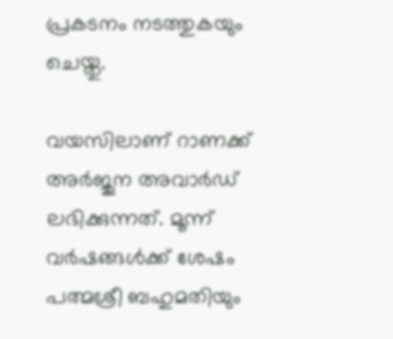പ്രകടനം നടത്തുകയും ചെയ്തു.

വയസിലാണ് റാണക്ക് അർജുന അവാർഡ് ലഭിക്കുന്നത്. മൂന്ന് വർഷങ്ങൾക്ക് ശേഷം പത്മശ്രീ ബഹുമതിയും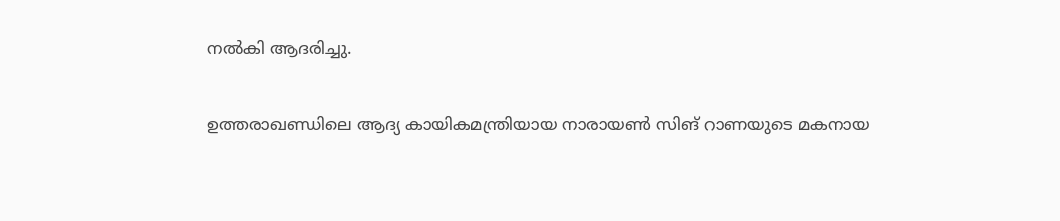നൽകി ആദരിച്ചു.

ഉത്തരാഖണ്ഡിലെ ആദ്യ കായികമന്ത്രിയായ നാരായൺ സിങ് റാണയുടെ മകനായ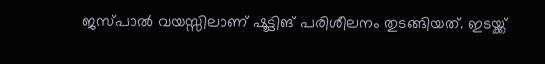ജസ്പാൽ വയസ്സിലാണ് ഷൂട്ടിങ് പരിശീലനം തുടങ്ങിയത്. ഇടയ്ക്ക്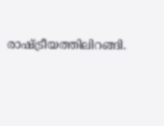രാഷ്ട്രീയത്തിലിറങ്ങി.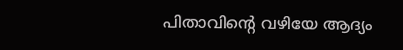പിതാവിന്റെ വഴിയേ ആദ്യം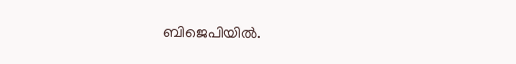ബിജെപിയിൽ.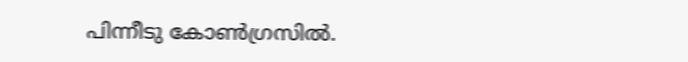പിന്നീടു കോൺഗ്രസിൽ.